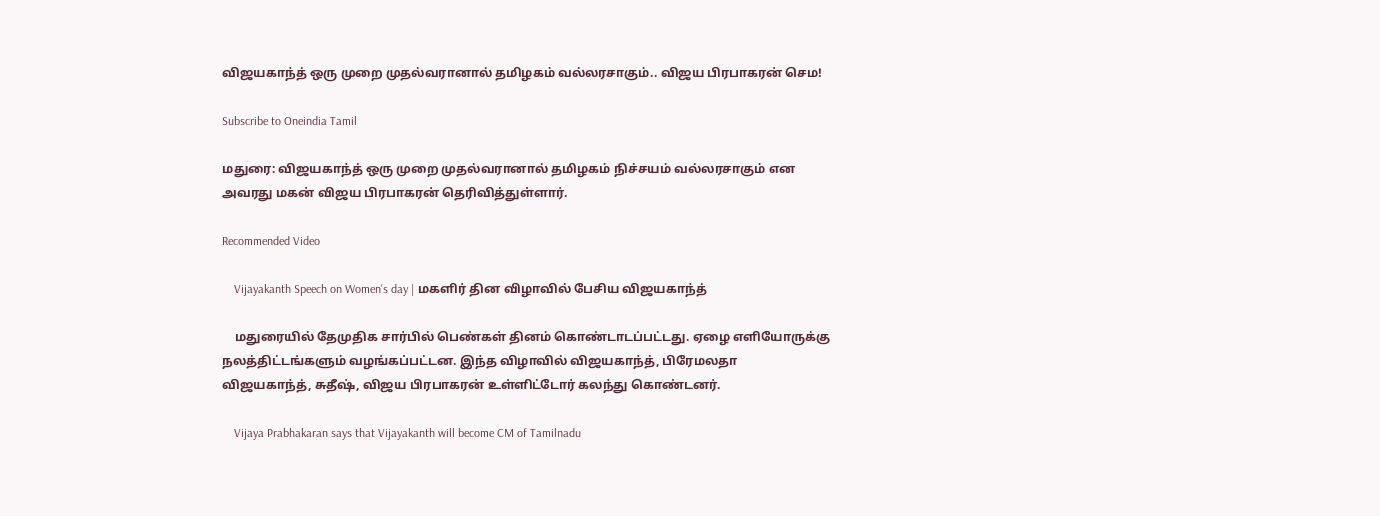விஜயகாந்த் ஒரு முறை முதல்வரானால் தமிழகம் வல்லரசாகும்.. விஜய பிரபாகரன் செம!

Subscribe to Oneindia Tamil

மதுரை: விஜயகாந்த் ஒரு முறை முதல்வரானால் தமிழகம் நிச்சயம் வல்லரசாகும் என அவரது மகன் விஜய பிரபாகரன் தெரிவித்துள்ளார்.

Recommended Video

    Vijayakanth Speech on Women's day | மகளிர் தின விழாவில் பேசிய விஜயகாந்த்

    மதுரையில் தேமுதிக சார்பில் பெண்கள் தினம் கொண்டாடப்பட்டது. ஏழை எளியோருக்கு நலத்திட்டங்களும் வழங்கப்பட்டன. இந்த விழாவில் விஜயகாந்த், பிரேமலதா விஜயகாந்த், சுதீஷ், விஜய பிரபாகரன் உள்ளிட்டோர் கலந்து கொண்டனர்.

    Vijaya Prabhakaran says that Vijayakanth will become CM of Tamilnadu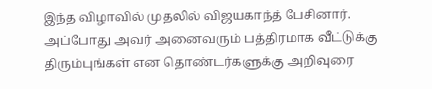இந்த விழாவில் முதலில் விஜயகாந்த் பேசினார். அப்போது அவர் அனைவரும் பத்திரமாக வீட்டுக்கு திரும்புங்கள் என தொண்டர்களுக்கு அறிவுரை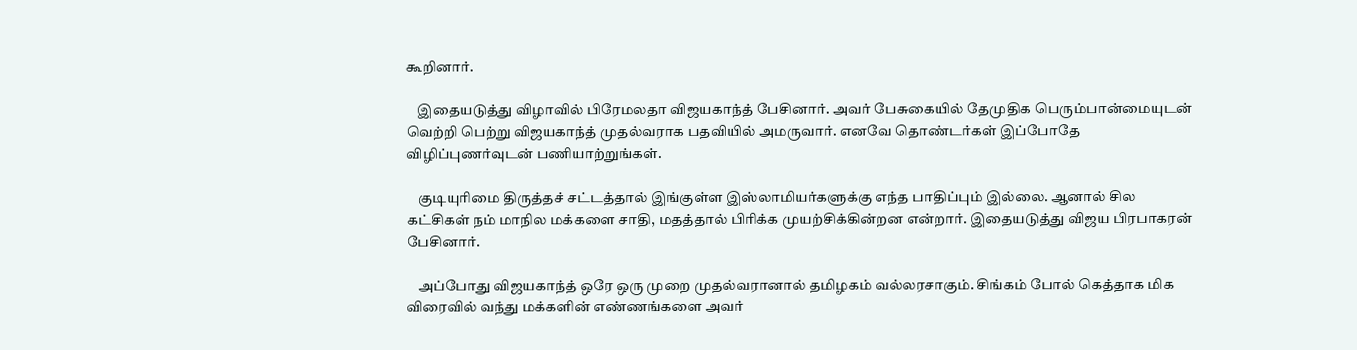கூறினார்.

    இதையடுத்து விழாவில் பிரேமலதா விஜயகாந்த் பேசினார். அவர் பேசுகையில் தேமுதிக பெரும்பான்மையுடன் வெற்றி பெற்று விஜயகாந்த் முதல்வராக பதவியில் அமருவார். எனவே தொண்டர்கள் இப்போதே விழிப்புணர்வுடன் பணியாற்றுங்கள்.

    குடியுரிமை திருத்தச் சட்டத்தால் இங்குள்ள இஸ்லாமியர்களுக்கு எந்த பாதிப்பும் இல்லை. ஆனால் சில கட்சிகள் நம் மாநில மக்களை சாதி, மதத்தால் பிரிக்க முயற்சிக்கின்றன என்றார். இதையடுத்து விஜய பிரபாகரன் பேசினார்.

    அப்போது விஜயகாந்த் ஒரே ஒரு முறை முதல்வரானால் தமிழகம் வல்லரசாகும். சிங்கம் போல் கெத்தாக மிக விரைவில் வந்து மக்களின் எண்ணங்களை அவர்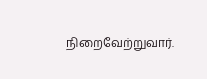நிறைவேற்றுவார்.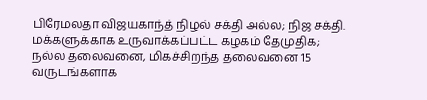பிரேமலதா விஜயகாந்த் நிழல் சக்தி அல்ல; நிஜ சக்தி. மக்களுக்காக உருவாக்கப்பட்ட கழகம் தேமுதிக; நல்ல தலைவனை, மிகச்சிறந்த தலைவனை 15 வருடங்களாக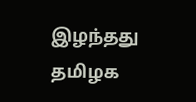இழந்தது தமிழக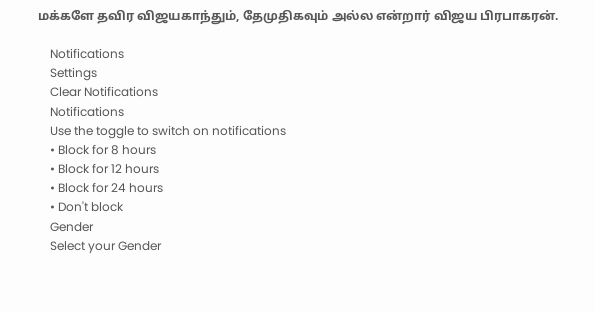மக்களே தவிர விஜயகாந்தும், தேமுதிகவும் அல்ல என்றார் விஜய பிரபாகரன்.

    Notifications
    Settings
    Clear Notifications
    Notifications
    Use the toggle to switch on notifications
    • Block for 8 hours
    • Block for 12 hours
    • Block for 24 hours
    • Don't block
    Gender
    Select your Gender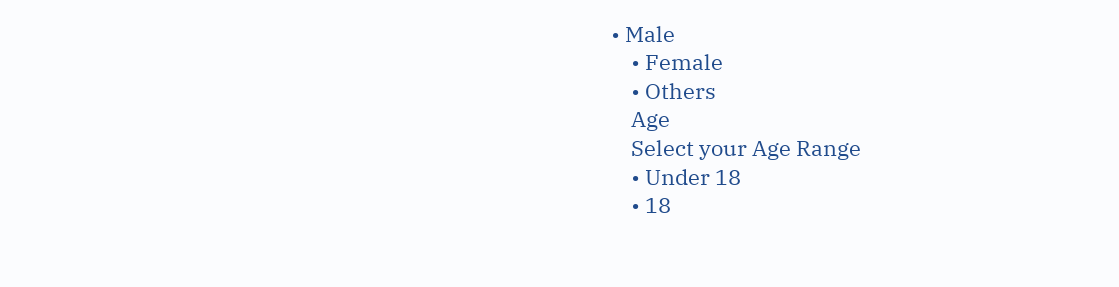• Male
    • Female
    • Others
    Age
    Select your Age Range
    • Under 18
    • 18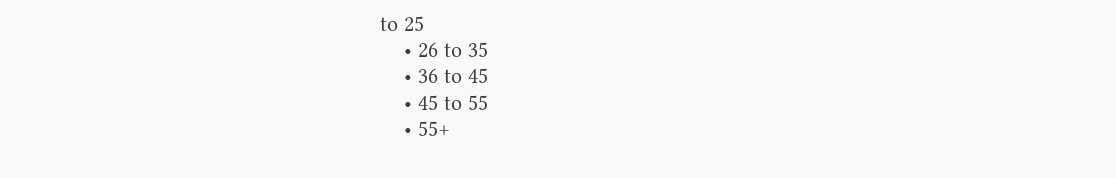to 25
    • 26 to 35
    • 36 to 45
    • 45 to 55
    • 55+